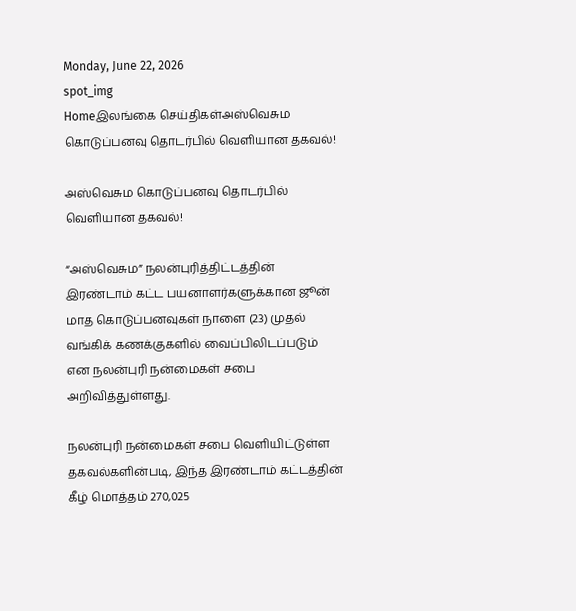Monday, June 22, 2026
spot_img
Homeஇலங்கை செய்திகள்அஸ்வெசும கொடுப்பனவு தொடர்பில் வெளியான தகவல்!

அஸ்வெசும கொடுப்பனவு தொடர்பில் வெளியான தகவல்!

“அஸ்வெசும” நலன்புரித்திட்டத்தின் இரண்டாம் கட்ட பயனாளர்களுக்கான ஜூன் மாத கொடுப்பனவுகள் நாளை (23) முதல் வங்கிக் கணக்குகளில் வைப்பிலிடப்படும் என நலன்புரி நன்மைகள் சபை அறிவித்துள்ளது.

நலன்புரி நன்மைகள் சபை வெளியிட்டுள்ள தகவல்களின்படி, இந்த இரண்டாம் கட்டத்தின் கீழ் மொத்தம் 270,025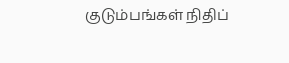குடும்பங்கள் நிதிப்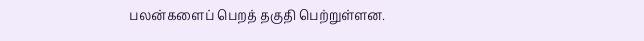பலன்களைப் பெறத் தகுதி பெற்றுள்ளன.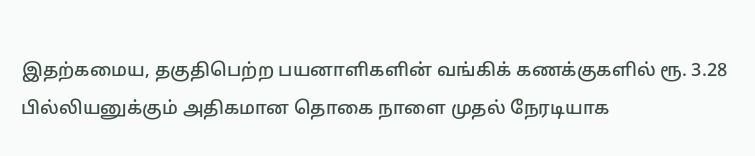இதற்கமைய, தகுதிபெற்ற பயனாளிகளின் வங்கிக் கணக்குகளில் ரூ. 3.28 பில்லியனுக்கும் அதிகமான தொகை நாளை முதல் நேரடியாக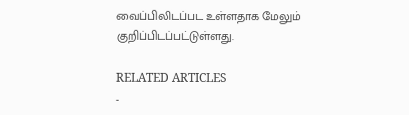வைப்பிலிடப்பட உள்ளதாக மேலும் குறிப்பிடப்பட்டுள்ளது.

RELATED ARTICLES
-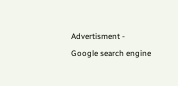Advertisment -
Google search engine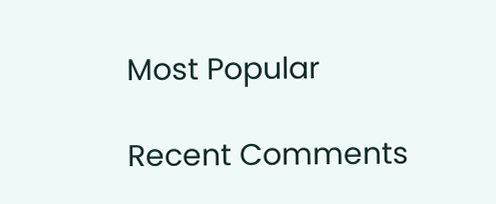Most Popular

Recent Comments